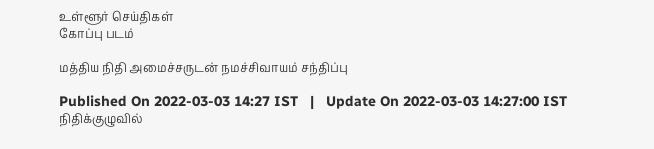உள்ளூர் செய்திகள்
கோப்பு படம்

மத்திய நிதி அமைச்சருடன் நமச்சிவாயம் சந்திப்பு

Published On 2022-03-03 14:27 IST   |   Update On 2022-03-03 14:27:00 IST
நிதிக்குழுவில்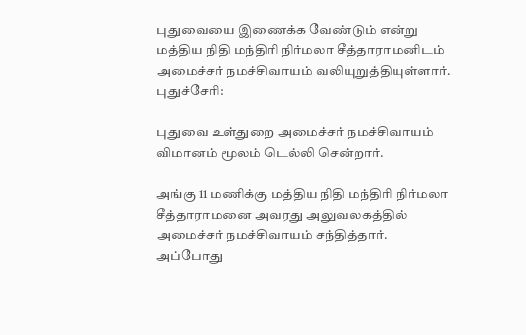புதுவையை இணைக்க வேண்டும் என்று மத்திய நிதி மந்திரி நிர்மலா சீத்தாராமனிடம் அமைச்சர் நமச்சிவாயம் வலியுறுத்தியுள்ளார்.
புதுச்சேரி:

புதுவை உள்துறை அமைச்சர் நமச்சிவாயம்   விமானம் மூலம் டெல்லி சென்றார்.

அங்கு 11 மணிக்கு மத்திய நிதி மந்திரி நிர்மலா சீத்தாராமனை அவரது அலுவலகத்தில் அமைச்சர் நமச்சிவாயம் சந்தித்தார். அப்போது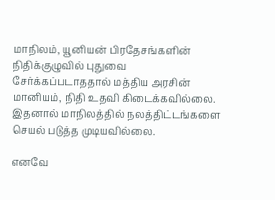மாநிலம், யூனியன் பிரதேசங்களின் நிதிக்குழுவில் புதுவை சேர்க்கப்படாததால் மத்திய அரசின் மானியம், நிதி உதவி கிடைக்கவில்லை. இதனால் மாநிலத்தில் நலத்திட்டங்களை செயல் படுத்த முடியவில்லை.

எனவே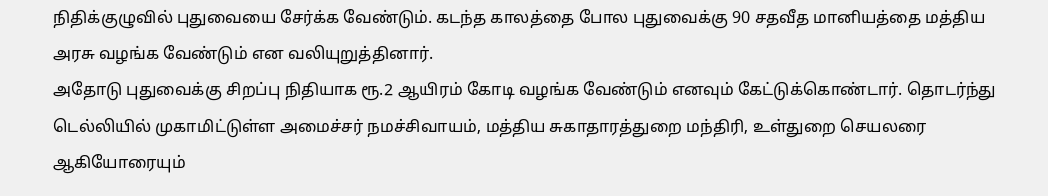நிதிக்குழுவில் புதுவையை சேர்க்க வேண்டும். கடந்த காலத்தை போல புதுவைக்கு 90 சதவீத மானியத்தை மத்திய அரசு வழங்க வேண்டும் என வலியுறுத்தினார்.
அதோடு புதுவைக்கு சிறப்பு நிதியாக ரூ.2 ஆயிரம் கோடி வழங்க வேண்டும் எனவும் கேட்டுக்கொண்டார். தொடர்ந்து டெல்லியில் முகாமிட்டுள்ள அமைச்சர் நமச்சிவாயம், மத்திய சுகாதாரத்துறை மந்திரி, உள்துறை செயலரை ஆகியோரையும்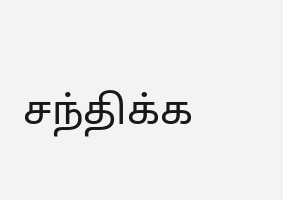சந்திக்க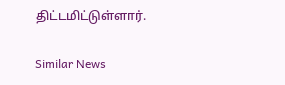திட்டமிட்டுள்ளார்.

Similar News